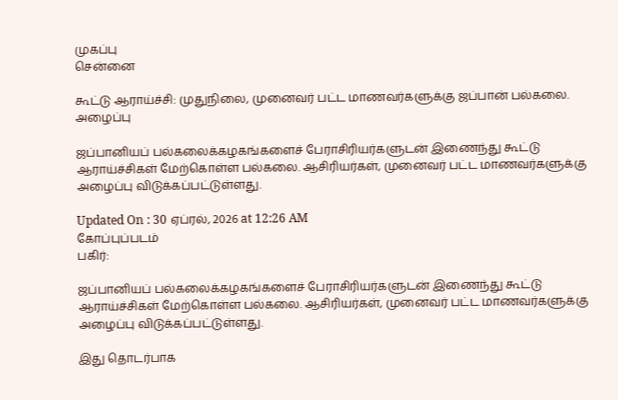முகப்பு
சென்னை

கூட்டு ஆராய்ச்சி: முதுநிலை, முனைவர் பட்ட மாணவர்களுக்கு ஜப்பான் பல்கலை. அழைப்பு

ஜப்பானியப் பல்கலைக்கழகங்களைச் பேராசிரியர்களுடன் இணைந்து கூட்டு ஆராய்ச்சிகள் மேற்கொள்ள பல்கலை. ஆசிரியர்கள், முனைவர் பட்ட மாணவர்களுக்கு அழைப்பு விடுக்கப்பட்டுள்ளது.

Updated On : 30 ஏப்ரல், 2026 at 12:26 AM
கோப்புப்படம்
பகிர்:

ஜப்பானியப் பல்கலைக்கழகங்களைச் பேராசிரியர்களுடன் இணைந்து கூட்டு ஆராய்ச்சிகள் மேற்கொள்ள பல்கலை. ஆசிரியர்கள், முனைவர் பட்ட மாணவர்களுக்கு அழைப்பு விடுக்கப்பட்டுள்ளது.

இது தொடர்பாக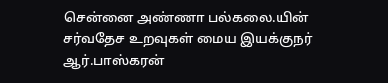சென்னை அண்ணா பல்கலை.யின் சர்வதேச உறவுகள் மைய இயக்குநர் ஆர்.பாஸ்கரன்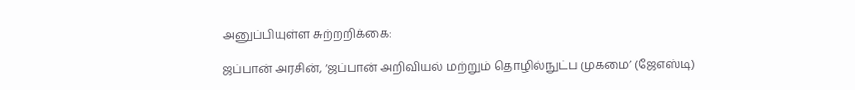அனுப்பியுள்ள சுற்றறிக்கை:

ஜப்பான் அரசின், ‘ஜப்பான் அறிவியல் மற்றும் தொழில்நுட்ப முகமை’ (ஜேஎஸ்டி)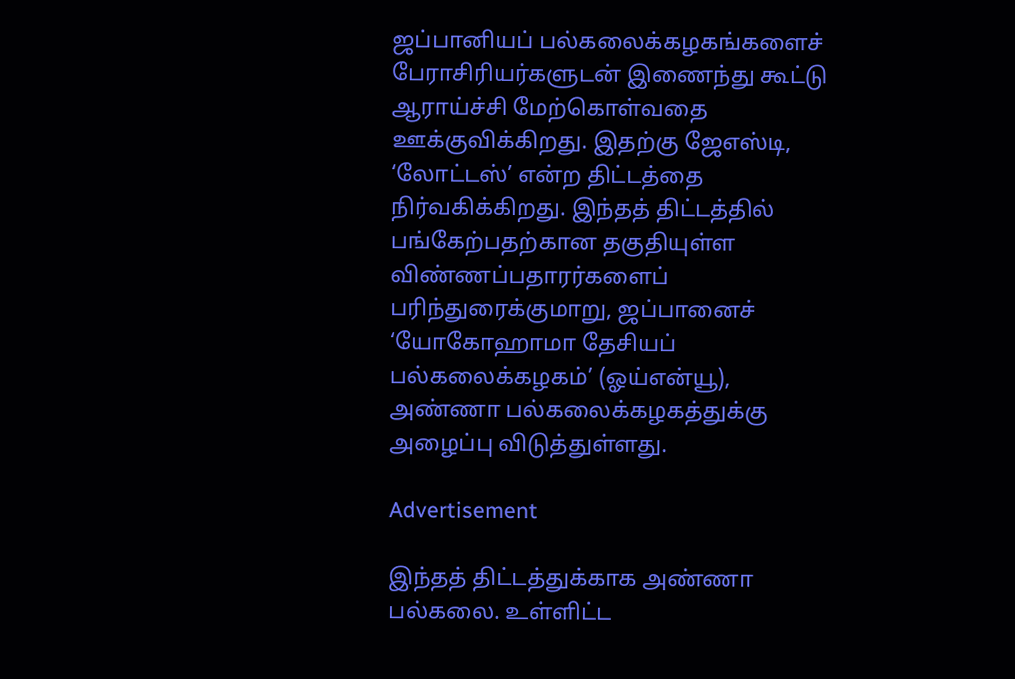ஜப்பானியப் பல்கலைக்கழகங்களைச் பேராசிரியர்களுடன் இணைந்து கூட்டு ஆராய்ச்சி மேற்கொள்வதை ஊக்குவிக்கிறது. இதற்கு ஜேஎஸ்டி, ‘லோட்டஸ்’ என்ற திட்டத்தை நிர்வகிக்கிறது. இந்தத் திட்டத்தில் பங்கேற்பதற்கான தகுதியுள்ள விண்ணப்பதாரர்களைப் பரிந்துரைக்குமாறு, ஜப்பானைச் ‘யோகோஹாமா தேசியப் பல்கலைக்கழகம்’ (ஓய்என்யூ), அண்ணா பல்கலைக்கழகத்துக்கு அழைப்பு விடுத்துள்ளது.

Advertisement

இந்தத் திட்டத்துக்காக அண்ணா பல்கலை. உள்ளிட்ட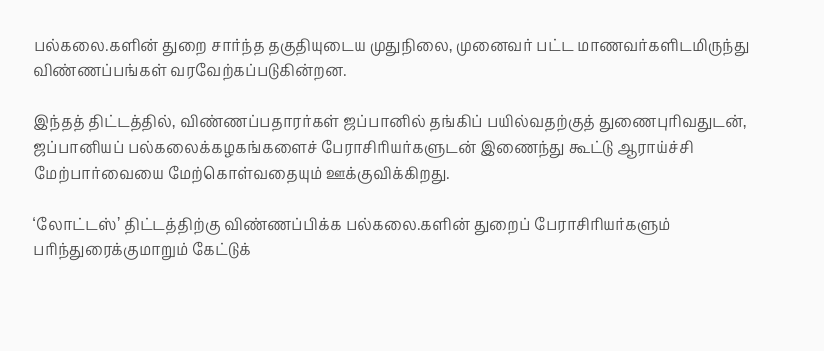பல்கலை.களின் துறை சார்ந்த தகுதியுடைய முதுநிலை, முனைவர் பட்ட மாணவர்களிடமிருந்து விண்ணப்பங்கள் வரவேற்கப்படுகின்றன.

இந்தத் திட்டத்தில், விண்ணப்பதாரர்கள் ஜப்பானில் தங்கிப் பயில்வதற்குத் துணைபுரிவதுடன், ஜப்பானியப் பல்கலைக்கழகங்களைச் பேராசிரியர்களுடன் இணைந்து கூட்டு ஆராய்ச்சி மேற்பார்வையை மேற்கொள்வதையும் ஊக்குவிக்கிறது.

‘லோட்டஸ்’ திட்டத்திற்கு விண்ணப்பிக்க பல்கலை.களின் துறைப் பேராசிரியர்களும் பரிந்துரைக்குமாறும் கேட்டுக்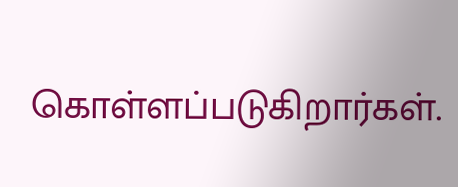கொள்ளப்படுகிறார்கள்.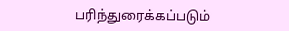பரிந்துரைக்கப்படும்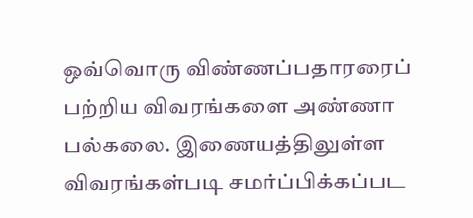ஒவ்வொரு விண்ணப்பதாரரைப் பற்றிய விவரங்களை அண்ணா பல்கலை. இணையத்திலுள்ள விவரங்கள்படி சமர்ப்பிக்கப்பட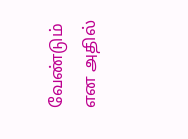வேண்டும் என அதில்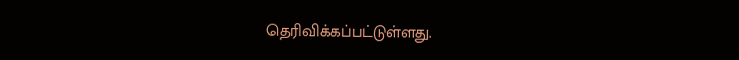தெரிவிக்கப்பட்டுள்ளது.